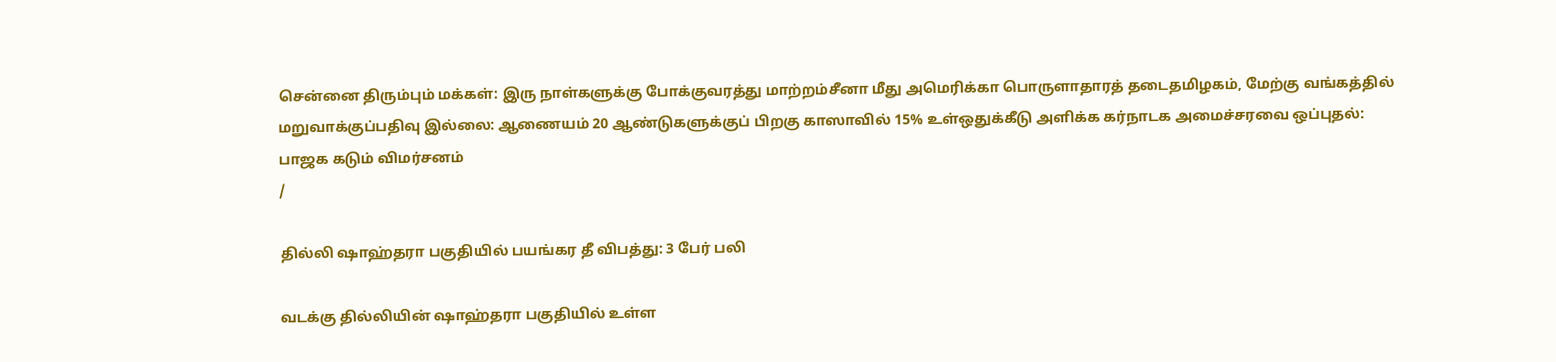சென்னை திரும்பும் மக்கள்: இரு நாள்களுக்கு போக்குவரத்து மாற்றம்சீனா மீது அமெரிக்கா பொருளாதாரத் தடைதமிழகம், மேற்கு வங்கத்தில் மறுவாக்குப்பதிவு இல்லை: ஆணையம் 20 ஆண்டுகளுக்குப் பிறகு காஸாவில் 15% உள்ஒதுக்கீடு அளிக்க கர்நாடக அமைச்சரவை ஒப்புதல்: பாஜக கடும் விமர்சனம்
/

தில்லி ஷாஹ்தரா பகுதியில் பயங்கர தீ விபத்து: 3 பேர் பலி

வடக்கு தில்லியின் ஷாஹ்தரா பகுதியில் உள்ள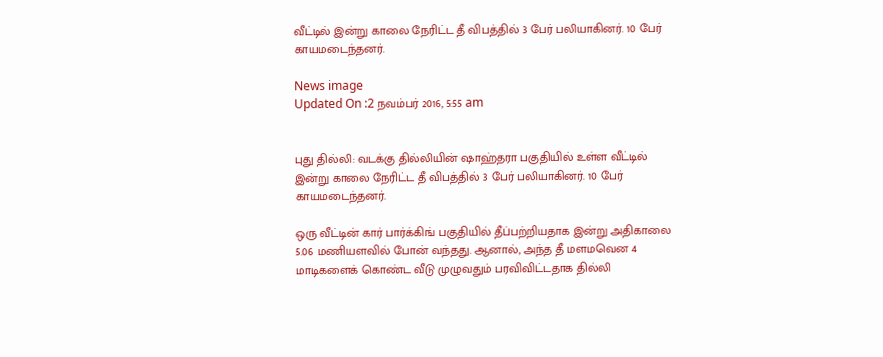வீட்டில் இன்று காலை நேரிட்ட தீ விபத்தில் 3 பேர் பலியாகினர். 10 பேர் காயமடைந்தனர்.

News image
Updated On :2 நவம்பர் 2016, 5:55 am


புது தில்லி: வடக்கு தில்லியின் ஷாஹ்தரா பகுதியில் உள்ள வீட்டில் இன்று காலை நேரிட்ட தீ விபத்தில் 3 பேர் பலியாகினர். 10 பேர் காயமடைந்தனர்.

ஒரு வீட்டின் கார் பார்க்கிங் பகுதியில் தீப்பற்றியதாக இன்று அதிகாலை 5.06 மணியளவில் போன் வந்தது. ஆனால், அந்த தீ மளமவென 4 மாடிகளைக் கொண்ட வீடு முழுவதும் பரவிவிட்டதாக தில்லி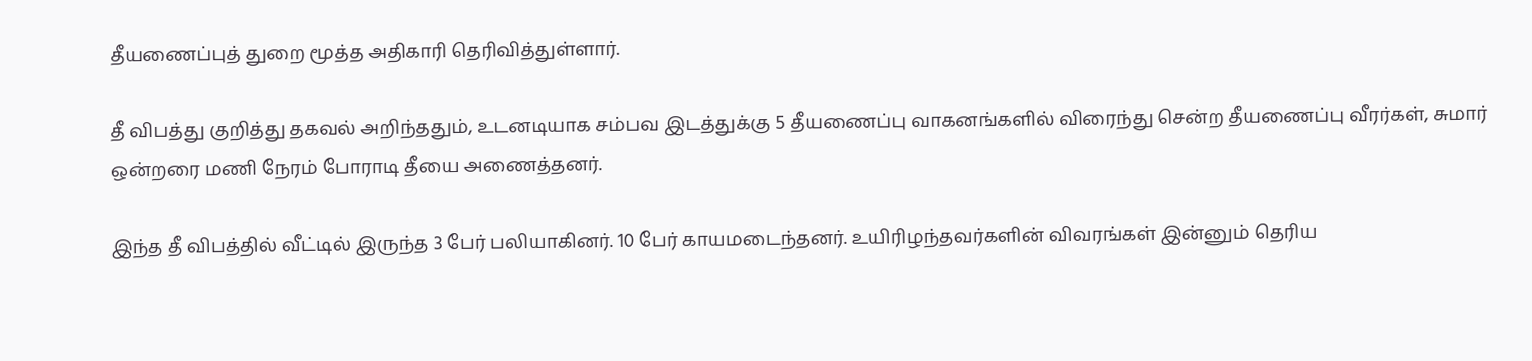தீயணைப்புத் துறை மூத்த அதிகாரி தெரிவித்துள்ளார்.

தீ விபத்து குறித்து தகவல் அறிந்ததும், உடனடியாக சம்பவ இடத்துக்கு 5 தீயணைப்பு வாகனங்களில் விரைந்து சென்ற தீயணைப்பு வீரர்கள், சுமார் ஒன்றரை மணி நேரம் போராடி தீயை அணைத்தனர்.

இந்த தீ விபத்தில் வீட்டில் இருந்த 3 பேர் பலியாகினர். 10 பேர் காயமடைந்தனர். உயிரிழந்தவர்களின் விவரங்கள் இன்னும் தெரிய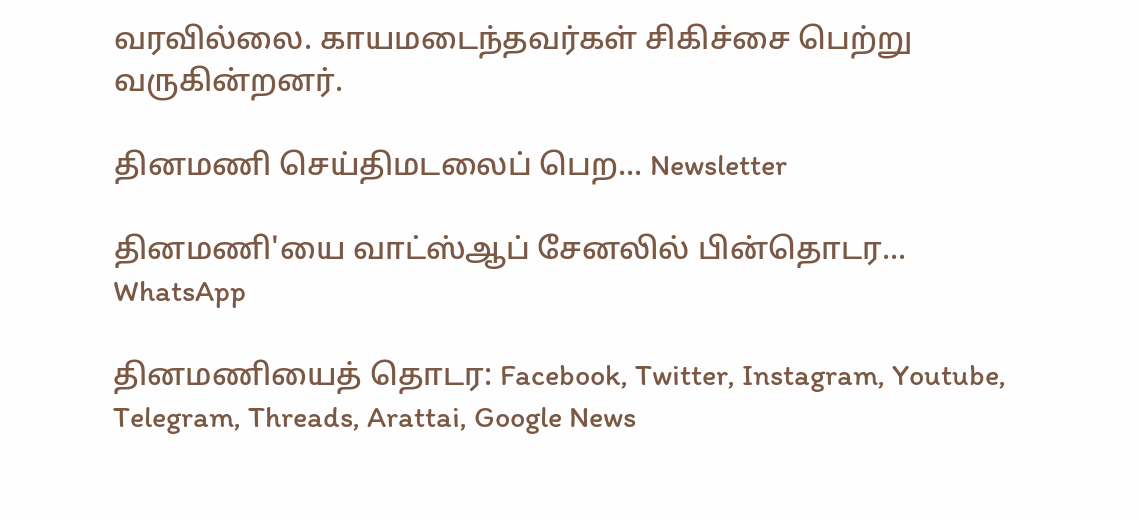வரவில்லை. காயமடைந்தவர்கள் சிகிச்சை பெற்று வருகின்றனர்.

தினமணி செய்திமடலைப் பெற... Newsletter

தினமணி'யை வாட்ஸ்ஆப் சேனலில் பின்தொடர... WhatsApp

தினமணியைத் தொடர: Facebook, Twitter, Instagram, Youtube, Telegram, Threads, Arattai, Google News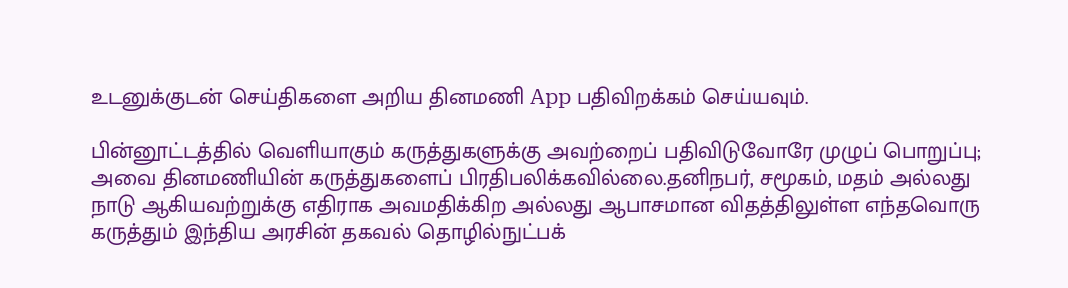உடனுக்குடன் செய்திகளை அறிய தினமணி App பதிவிறக்கம் செய்யவும்.

பின்னூட்டத்தில் வெளியாகும் கருத்துகளுக்கு அவற்றைப் பதிவிடுவோரே முழுப் பொறுப்பு; அவை தினமணியின் கருத்துகளைப் பிரதிபலிக்கவில்லை.தனிநபர், சமூகம், மதம் அல்லது நாடு ஆகியவற்றுக்கு எதிராக அவமதிக்கிற அல்லது ஆபாசமான விதத்திலுள்ள எந்தவொரு கருத்தும் இந்திய அரசின் தகவல் தொழில்நுட்பக்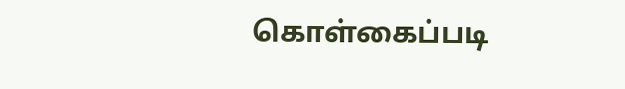கொள்கைப்படி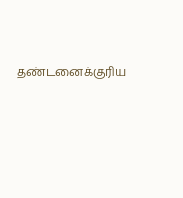தண்டனைக்குரிய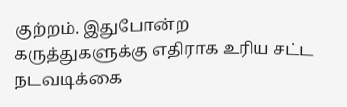குற்றம். இதுபோன்ற கருத்துகளுக்கு எதிராக உரிய சட்ட நடவடிக்கை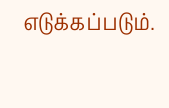எடுக்கப்படும்.